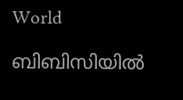World

ബിബിസിയില്‍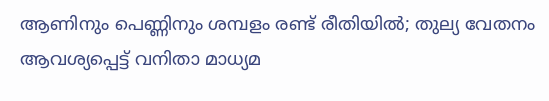ആണിനും പെണ്ണിനും ശമ്പളം രണ്ട് രീതിയില്‍; തുല്യ വേതനം ആവശ്യപ്പെട്ട് വനിതാ മാധ്യമ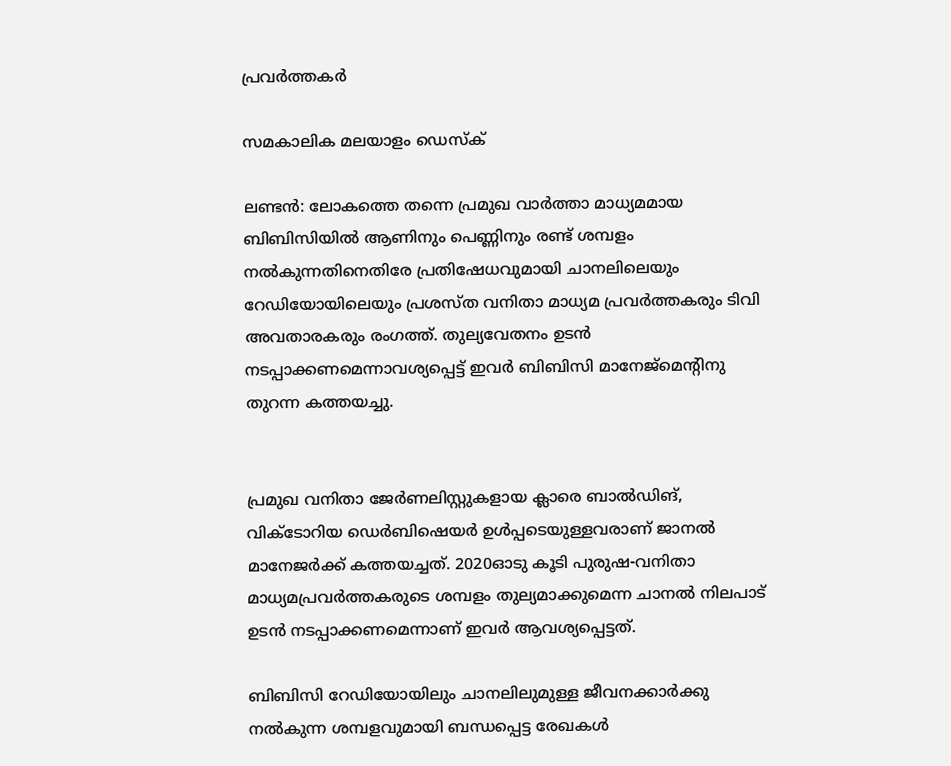പ്രവര്‍ത്തകര്‍

സമകാലിക മലയാളം ഡെസ്ക്

ലണ്ടന്‍: ലോകത്തെ തന്നെ പ്രമുഖ വാര്‍ത്താ മാധ്യമമായ ബിബിസിയില്‍ ആണിനും പെണ്ണിനും രണ്ട് ശമ്പളം നല്‍കുന്നതിനെതിരേ പ്രതിഷേധവുമായി ചാനലിലെയും റേഡിയോയിലെയും പ്രശസ്ത വനിതാ മാധ്യമ പ്രവര്‍ത്തകരും ടിവി അവതാരകരും രംഗത്ത്. തുല്യവേതനം ഉടന്‍ നടപ്പാക്കണമെന്നാവശ്യപ്പെട്ട് ഇവര്‍ ബിബിസി മാനേജ്‌മെന്റിനു തുറന്ന കത്തയച്ചു.


പ്രമുഖ വനിതാ ജേര്‍ണലിസ്റ്റുകളായ ക്ലാരെ ബാല്‍ഡിങ്, വിക്ടോറിയ ഡെര്‍ബിഷെയര്‍ ഉള്‍പ്പടെയുള്ളവരാണ് ജാനല്‍ മാനേജര്‍ക്ക് കത്തയച്ചത്. 2020ഓടു കൂടി പുരുഷ-വനിതാ മാധ്യമപ്രവര്‍ത്തകരുടെ ശമ്പളം തുല്യമാക്കുമെന്ന ചാനല്‍ നിലപാട് ഉടന്‍ നടപ്പാക്കണമെന്നാണ് ഇവര്‍ ആവശ്യപ്പെട്ടത്.

ബിബിസി റേഡിയോയിലും ചാനലിലുമുള്ള ജീവനക്കാര്‍ക്കു നല്‍കുന്ന ശമ്പളവുമായി ബന്ധപ്പെട്ട രേഖകള്‍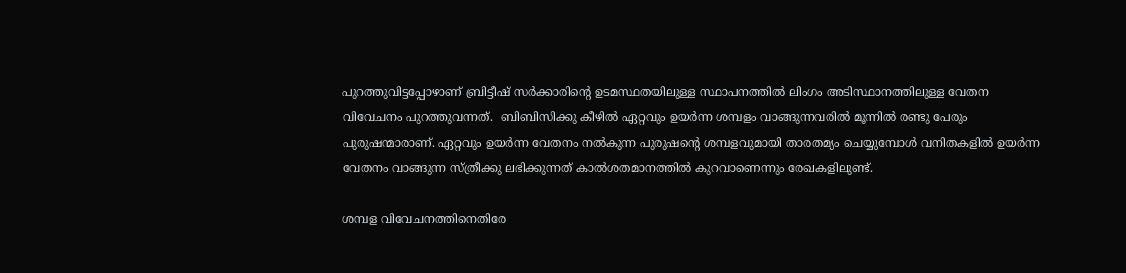പുറത്തുവിട്ടപ്പോഴാണ് ബ്രിട്ടീഷ് സര്‍ക്കാരിന്റെ ഉടമസ്ഥതയിലുള്ള സ്ഥാപനത്തില്‍ ലിംഗം അടിസ്ഥാനത്തിലുള്ള വേതന വിവേചനം പുറത്തുവന്നത്.  ബിബിസിക്കു കീഴില്‍ ഏറ്റവും ഉയര്‍ന്ന ശമ്പളം വാങ്ങുന്നവരില്‍ മൂന്നില്‍ രണ്ടു പേരും പുരുഷന്മാരാണ്. ഏറ്റവും ഉയര്‍ന്ന വേതനം നല്‍കുന്ന പുരുഷന്റെ ശമ്പളവുമായി താരതമ്യം ചെയ്യുമ്പോള്‍ വനിതകളില്‍ ഉയര്‍ന്ന വേതനം വാങ്ങുന്ന സ്ത്രീക്കു ലഭിക്കുന്നത് കാല്‍ശതമാനത്തില്‍ കുറവാണെന്നും രേഖകളിലുണ്ട്.

ശമ്പള വിവേചനത്തിനെതിരേ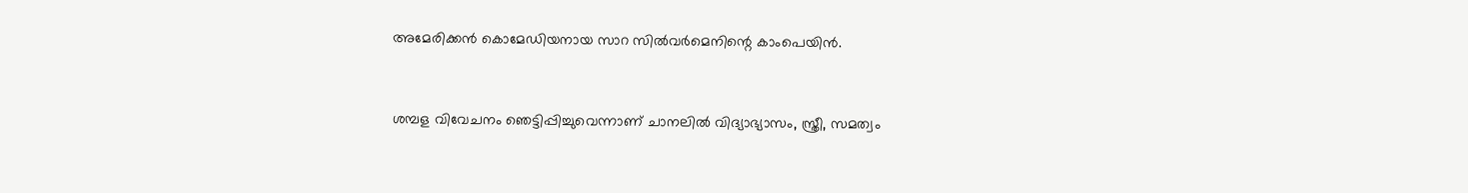അമേരിക്കന്‍ കൊമേഡിയനായ സാറ സില്‍വര്‍മെനിന്റെ കാംപെയിന്‍.


ശമ്പള വിവേചനം ഞെട്ടിപ്പിച്ചുവെന്നാണ് ചാനലില്‍ വിദ്യാഭ്യാസം, സ്ത്രീ, സമത്വം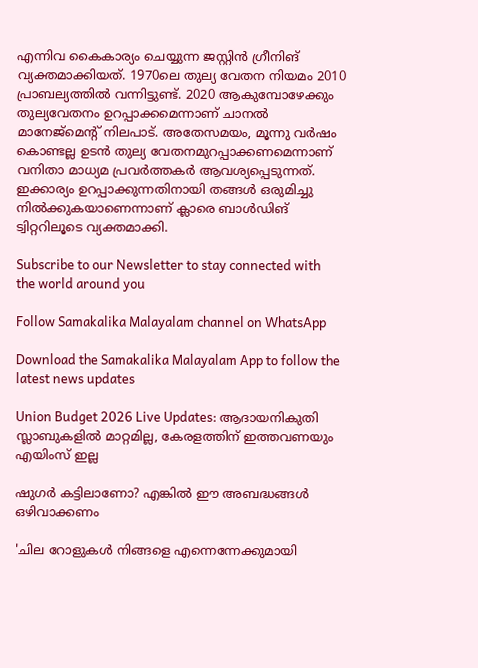എന്നിവ കൈകാര്യം ചെയ്യുന്ന ജസ്റ്റിന്‍ ഗ്രീനിങ് വ്യക്തമാക്കിയത്. 1970ലെ തുല്യ വേതന നിയമം 2010 പ്രാബല്യത്തില്‍ വന്നിട്ടുണ്ട്. 2020 ആകുമ്പോഴേക്കും തുല്യവേതനം ഉറപ്പാക്കമെന്നാണ് ചാനല്‍ മാനേജ്‌മെന്റ് നിലപാട്. അതേസമയം, മൂന്നു വര്‍ഷം കൊണ്ടല്ല ഉടന്‍ തുല്യ വേതനമുറപ്പാക്കണമെന്നാണ് വനിതാ മാധ്യമ പ്രവര്‍ത്തകര്‍ ആവശ്യപ്പെടുന്നത്. ഇക്കാര്യം ഉറപ്പാക്കുന്നതിനായി തങ്ങള്‍ ഒരുമിച്ചു നില്‍ക്കുകയാണെന്നാണ് ക്ലാരെ ബാള്‍ഡിങ് ട്വിറ്ററിലൂടെ വ്യക്തമാക്കി.

Subscribe to our Newsletter to stay connected with the world around you

Follow Samakalika Malayalam channel on WhatsApp

Download the Samakalika Malayalam App to follow the latest news updates

Union Budget 2026 Live Updates: ആദായനികുതി സ്ലാബുകളില്‍ മാറ്റമില്ല, കേരളത്തിന് ഇത്തവണയും എയിംസ് ഇല്ല

ഷുഗർ കട്ടിലാണോ? എങ്കിൽ ഈ അബദ്ധങ്ങൾ ഒഴിവാക്കണം

'ചില റോളുകൾ നിങ്ങളെ എന്നെന്നേക്കുമായി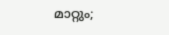മാറ്റും;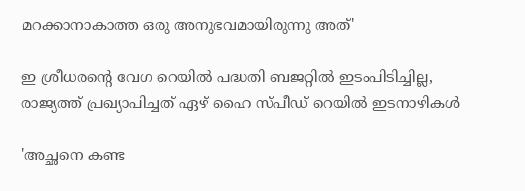മറക്കാനാകാത്ത ഒരു അനുഭവമായിരുന്നു അത്'

ഇ ശ്രീധരന്‍റെ വേഗ റെയില്‍ പദ്ധതി ബജറ്റില്‍ ഇടംപിടിച്ചില്ല, രാജ്യത്ത് പ്രഖ്യാപിച്ചത് ഏഴ് ഹൈ സ്പീഡ് റെയില്‍ ഇടനാഴികള്‍

'അച്ഛനെ കണ്ട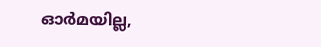ഓര്‍മയില്ല,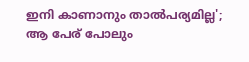ഇനി കാണാനും താല്‍പര്യമില്ല'; ആ പേര് പോലും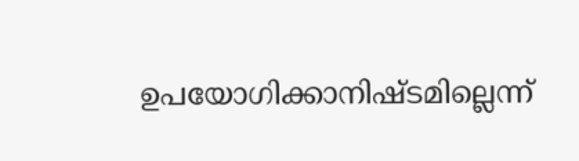ഉപയോഗിക്കാനിഷ്ടമില്ലെന്ന്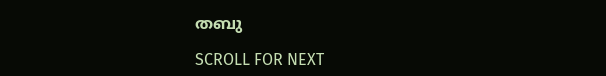തബു

SCROLL FOR NEXT